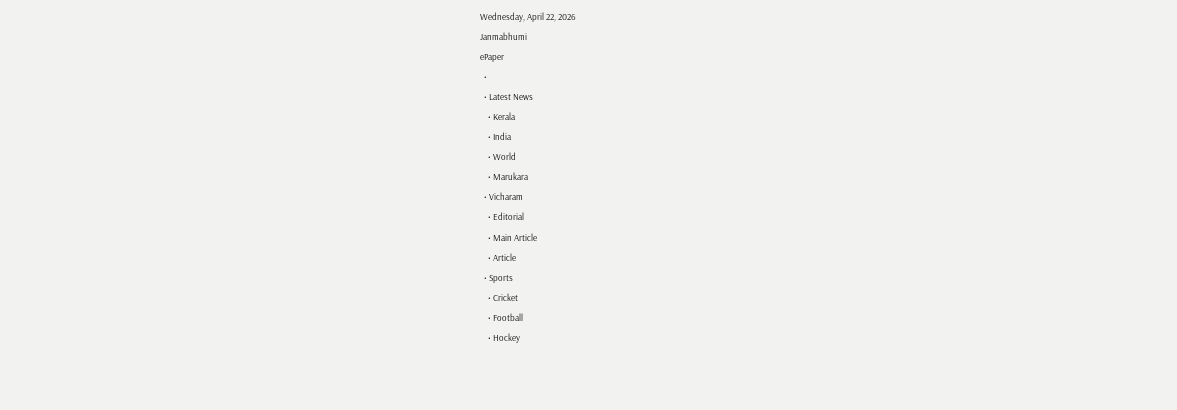Wednesday, April 22, 2026
Janmabhumi
ePaper
  •
  • Latest News
    • Kerala
    • India
    • World
    • Marukara
  • Vicharam
    • Editorial
    • Main Article
    • Article
  • Sports
    • Cricket
    • Football
    • Hockey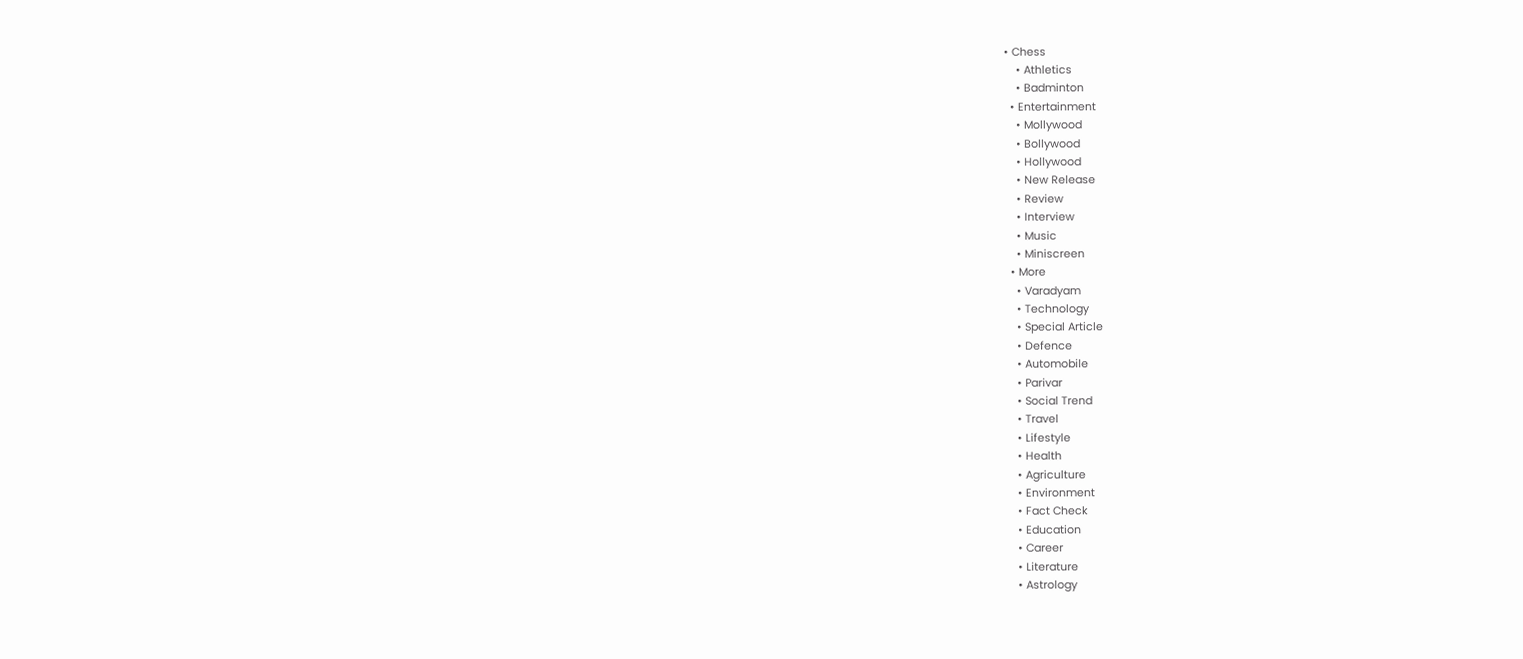• Chess
    • Athletics
    • Badminton
  • Entertainment
    • Mollywood
    • Bollywood
    • Hollywood
    • New Release
    • Review
    • Interview
    • Music
    • Miniscreen
  • More
    • Varadyam
    • Technology
    • Special Article
    • Defence
    • Automobile
    • Parivar
    • Social Trend
    • Travel
    • Lifestyle
    • Health
    • Agriculture
    • Environment
    • Fact Check
    • Education
    • Career
    • Literature
    • Astrology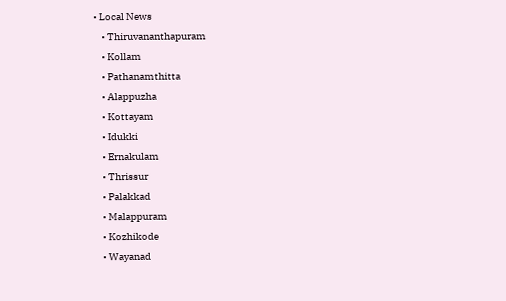• Local News
    • Thiruvananthapuram
    • Kollam
    • Pathanamthitta
    • Alappuzha
    • Kottayam
    • Idukki
    • Ernakulam
    • Thrissur
    • Palakkad
    • Malappuram
    • Kozhikode
    • Wayanad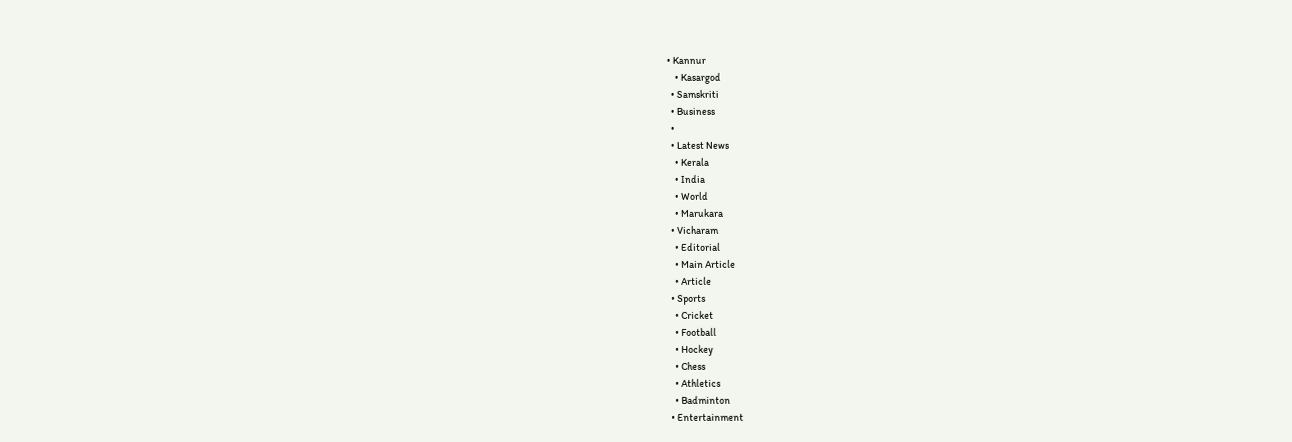• Kannur
    • Kasargod
  • Samskriti
  • Business
  •
  • Latest News
    • Kerala
    • India
    • World
    • Marukara
  • Vicharam
    • Editorial
    • Main Article
    • Article
  • Sports
    • Cricket
    • Football
    • Hockey
    • Chess
    • Athletics
    • Badminton
  • Entertainment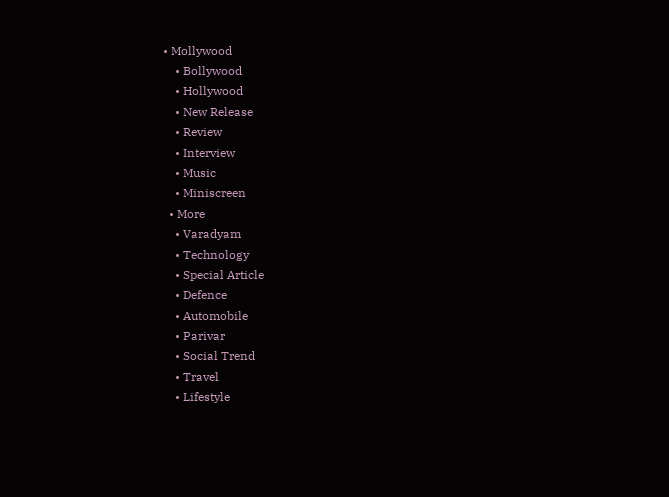• Mollywood
    • Bollywood
    • Hollywood
    • New Release
    • Review
    • Interview
    • Music
    • Miniscreen
  • More
    • Varadyam
    • Technology
    • Special Article
    • Defence
    • Automobile
    • Parivar
    • Social Trend
    • Travel
    • Lifestyle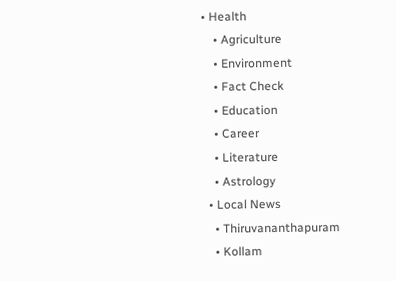• Health
    • Agriculture
    • Environment
    • Fact Check
    • Education
    • Career
    • Literature
    • Astrology
  • Local News
    • Thiruvananthapuram
    • Kollam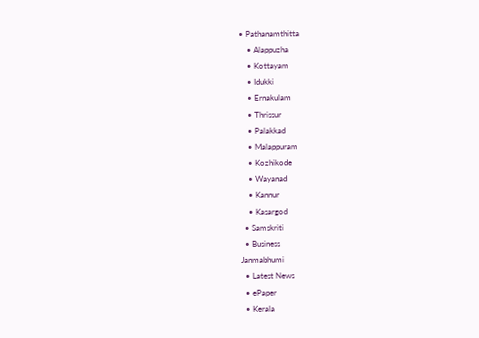• Pathanamthitta
    • Alappuzha
    • Kottayam
    • Idukki
    • Ernakulam
    • Thrissur
    • Palakkad
    • Malappuram
    • Kozhikode
    • Wayanad
    • Kannur
    • Kasargod
  • Samskriti
  • Business
Janmabhumi
  • Latest News
  • ePaper
  • Kerala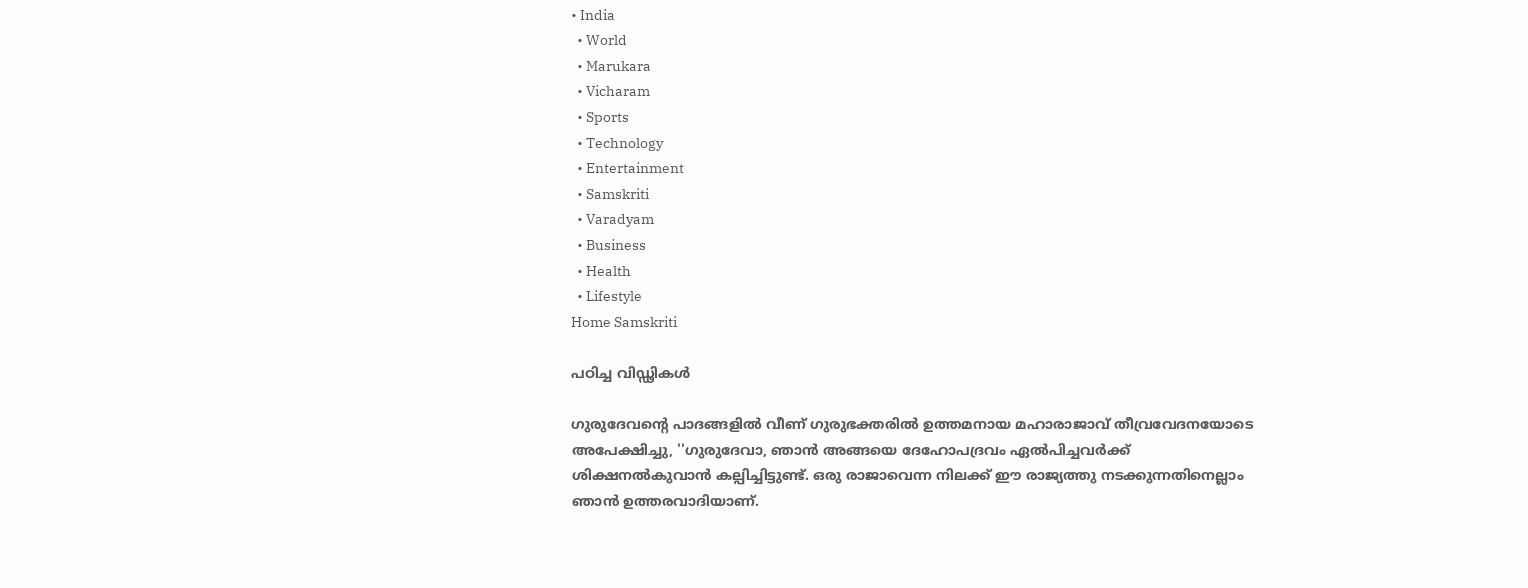• India
  • World
  • Marukara
  • Vicharam
  • Sports
  • Technology
  • Entertainment
  • Samskriti
  • Varadyam
  • Business
  • Health
  • Lifestyle
Home Samskriti

പഠിച്ച വിഡ്ഢികള്‍

ഗുരുദേവന്റെ പാദങ്ങളില്‍ വീണ് ഗുരുഭക്തരില്‍ ഉത്തമനായ മഹാരാജാവ് തീവ്രവേദനയോടെ അപേക്ഷിച്ചു, ''ഗുരുദേവാ, ഞാന്‍ അങ്ങയെ ദേഹോപദ്രവം ഏല്‍പിച്ചവര്‍ക്ക് ശിക്ഷനല്‍കുവാന്‍ കല്പിച്ചിട്ടുണ്ട്. ഒരു രാജാവെന്ന നിലക്ക് ഈ രാജ്യത്തു നടക്കുന്നതിനെല്ലാം ഞാന്‍ ഉത്തരവാദിയാണ്.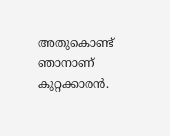അതുകൊണ്ട് ഞാനാണ് കുറ്റക്കാരന്‍.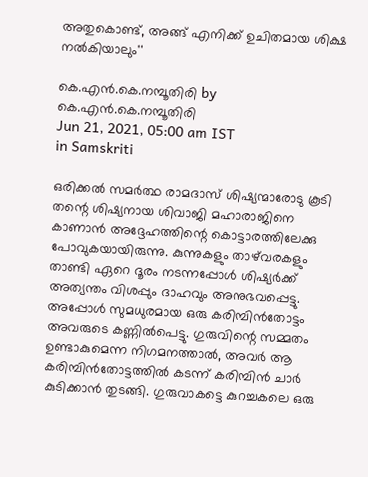അതുകൊണ്ട്, അങ്ങ് എനിക്ക് ഉചിതമായ ശിക്ഷ നല്‍കിയാലും''

കെ.എന്‍.കെ.നമ്പൂതിരി by കെ.എന്‍.കെ.നമ്പൂതിരി
Jun 21, 2021, 05:00 am IST
in Samskriti

ഒരിക്കല്‍ സമര്‍ത്ഥ രാമദാസ് ശിഷ്യന്മാരോടു കൂടി തന്റെ ശിഷ്യനായ ശിവാജി മഹാരാജിനെ കാണാന്‍ അദ്ദേഹത്തിന്റെ കൊട്ടാരത്തിലേക്കു പോവുകയായിരുന്നു. കുന്നുകളും താഴ്‌വരകളും താണ്ടി ഏറെ ദൂരം നടന്നപ്പോള്‍ ശിഷ്യര്‍ക്ക് അത്യന്തം വിശപ്പും ദാഹവും അനുഭവപ്പെട്ടു. അപ്പോള്‍ സുമധുരമായ ഒരു കരിമ്പിന്‍തോട്ടം അവരുടെ കണ്ണില്‍പെട്ടു. ഗുരുവിന്റെ സമ്മതം ഉണ്ടാകുമെന്ന നിഗമനത്താല്‍, അവര്‍ ആ കരിമ്പിന്‍തോട്ടത്തില്‍ കടന്ന് കരിമ്പിന്‍ ചാര്‍ കുടിക്കാന്‍ തുടങ്ങി. ഗുരുവാകട്ടെ കുറച്ചകലെ ഒരു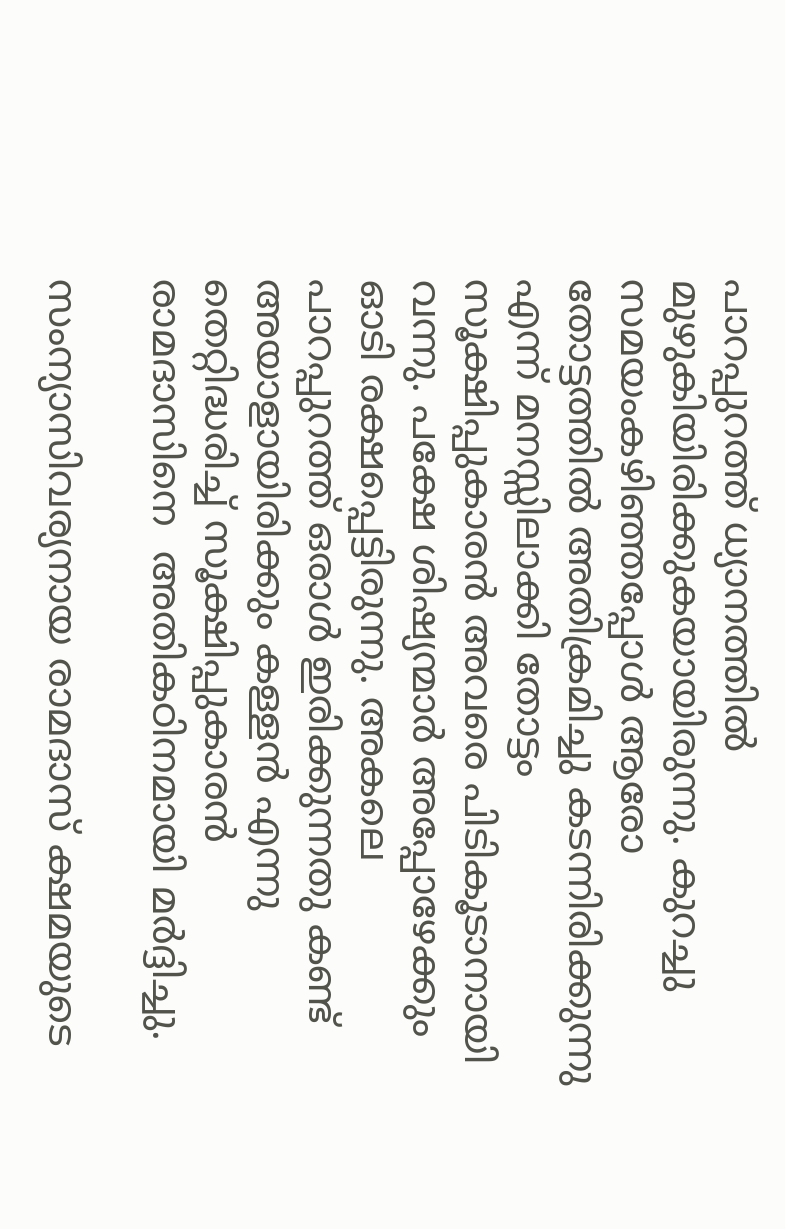പാറപ്പുറത്ത് ധ്യാനത്തില്‍ മുഴുകിയിരിക്കുകയായിരുന്നു. കുറച്ചു സമയംകഴിഞ്ഞപ്പോള്‍ ആരോ തോട്ടത്തില്‍ അതിക്രമിച്ചു കടന്നിരിക്കുന്നു എന്ന് മനസ്സിലാക്കി തോട്ടം സൂക്ഷിപ്പുകാരന്‍ അവരെ പിടികൂടാനായി വന്നു. പക്ഷേ ശിഷ്യന്മാര്‍ അപ്പോഴേക്കും ഓടി രക്ഷപ്പെട്ടിരുന്നു. അകലെ പാറപ്പുറത്ത് ഒരാള്‍ ഇരിക്കുന്നതു കണ്ട് അയാളായിരിക്കും കള്ളന്‍ എന്നു തെറ്റിദ്ധരിച്ച് സൂക്ഷിപ്പുകാരന്‍ രാമദാസിനെ  അതികഠിനമായി മര്‍ദ്ദിച്ചു.

സംന്യാസിവര്യനായ രാമദാസ് ക്ഷമയുടെ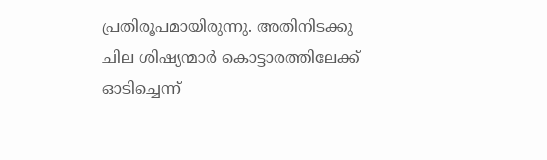പ്രതിരൂപമായിരുന്നു. അതിനിടക്കു ചില ശിഷ്യന്മാര്‍ കൊട്ടാരത്തിലേക്ക് ഓടിച്ചെന്ന്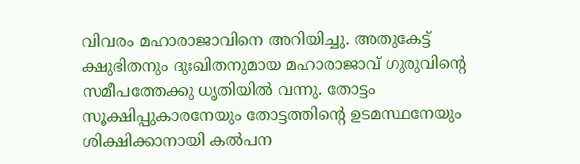വിവരം മഹാരാജാവിനെ അറിയിച്ചു. അതുകേട്ട് ക്ഷുഭിതനും ദുഃഖിതനുമായ മഹാരാജാവ് ഗുരുവിന്റെ സമീപത്തേക്കു ധൃതിയില്‍ വന്നു. തോട്ടം സൂക്ഷിപ്പുകാരനേയും തോട്ടത്തിന്റെ ഉടമസ്ഥനേയും ശിക്ഷിക്കാനായി കല്‍പന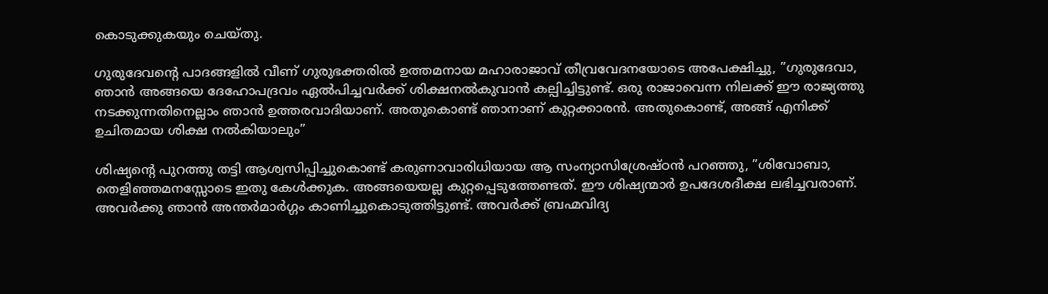കൊടുക്കുകയും ചെയ്തു.

ഗുരുദേവന്റെ പാദങ്ങളില്‍ വീണ് ഗുരുഭക്തരില്‍ ഉത്തമനായ മഹാരാജാവ് തീവ്രവേദനയോടെ അപേക്ഷിച്ചു, ”ഗുരുദേവാ, ഞാന്‍ അങ്ങയെ ദേഹോപദ്രവം ഏല്‍പിച്ചവര്‍ക്ക് ശിക്ഷനല്‍കുവാന്‍ കല്പിച്ചിട്ടുണ്ട്. ഒരു രാജാവെന്ന നിലക്ക് ഈ രാജ്യത്തു നടക്കുന്നതിനെല്ലാം ഞാന്‍ ഉത്തരവാദിയാണ്. അതുകൊണ്ട് ഞാനാണ് കുറ്റക്കാരന്‍. അതുകൊണ്ട്, അങ്ങ് എനിക്ക് ഉചിതമായ ശിക്ഷ നല്‍കിയാലും”

ശിഷ്യന്റെ പുറത്തു തട്ടി ആശ്വസിപ്പിച്ചുകൊണ്ട് കരുണാവാരിധിയായ ആ സംന്യാസിശ്രേഷ്ഠന്‍ പറഞ്ഞു, ”ശിവോബാ, തെളിഞ്ഞമനസ്സോടെ ഇതു കേള്‍ക്കുക. അങ്ങയെയല്ല കുറ്റപ്പെടുത്തേണ്ടത്. ഈ ശിഷ്യന്മാര്‍ ഉപദേശദീക്ഷ ലഭിച്ചവരാണ്. അവര്‍ക്കു ഞാന്‍ അന്തര്‍മാര്‍ഗ്ഗം കാണിച്ചുകൊടുത്തിട്ടുണ്ട്. അവര്‍ക്ക് ബ്രഹ്മവിദ്യ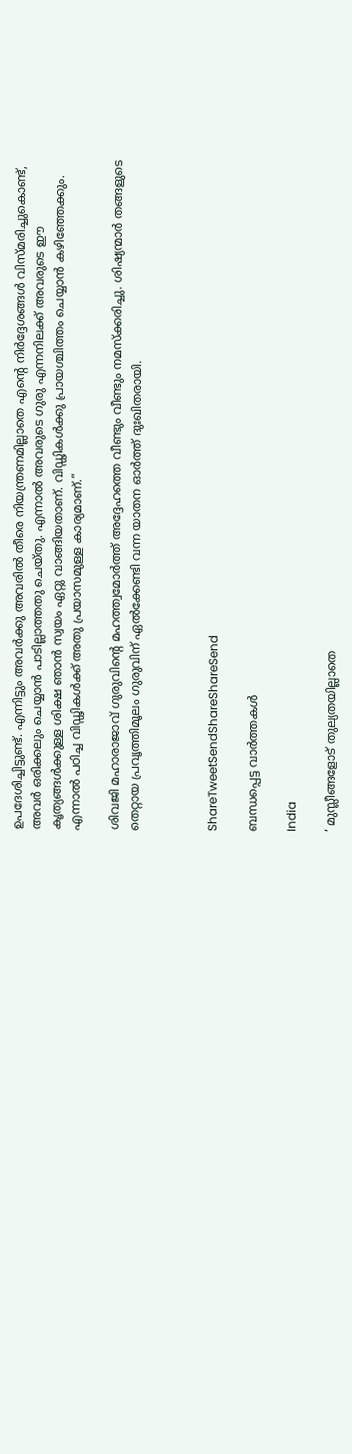ഉപദേശിച്ചിട്ടുണ്ട്. എന്നിട്ടും അവര്‍ക്കു അവരില്‍ തീരെ നിയന്ത്രണമില്ലാതെ എന്റെ നിര്‍ദ്ദേശങ്ങള്‍ വിസ്മരിച്ചുകൊണ്ട്, അവര്‍ ഒരിക്കലും ചെയ്യാന്‍ പാടില്ലാത്തതു ചെയ്തു. എന്നാല്‍ അവരുടെ ഗുരു എന്നനിലക്ക് അവരുടെ ഈ കൃത്യങ്ങള്‍ക്കുള്ള ശിക്ഷ ഞാന്‍ സ്വയം ഏറ്റു വാങ്ങിയതാണ്. വിഡ്ഢികള്‍ക്കു പ്രായശ്ചിത്തം ചെയ്യാന്‍ കഴിഞ്ഞേക്കും. എന്നാല്‍ പഠിച്ച വിഡ്ഢികള്‍ക്ക് അതു പ്രയാസമുള്ള കാര്യമാണ്.”

ശിവജി മഹാരാജാവ് ഗുരുവിന്റെ മഹത്ത്വമോര്‍ത്ത് അദ്ദേഹത്തെ വീണ്ടും വീണ്ടും നമസ്‌ക്കരിച്ചു. ശിഷ്യന്മാര്‍ തങ്ങളുടെ തെറ്റായ പ്രവൃത്തിമൂലം ഗുരുവിന് ഏല്‍ക്കേണ്ടി വന്ന യാതന ഓര്‍ത്ത് ദുഃഖിതരായി.



ShareTweetSendShareShareSend

ബന്ധപ്പെട്ട വാര്‍ത്തകള്‍

India

‘ മുസ്ലീങ്ങളോട് തുല്യതയില്ലാതെ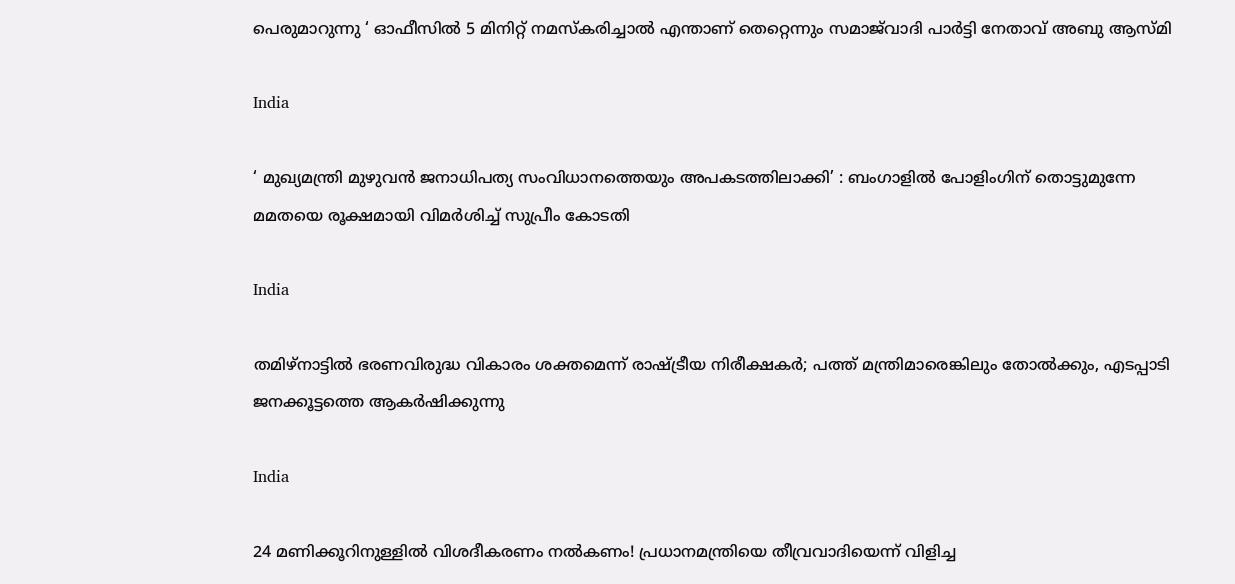പെരുമാറുന്നു ‘ ഓഫീസിൽ 5 മിനിറ്റ് നമസ്‌കരിച്ചാൽ എന്താണ് തെറ്റെന്നും സമാജ്‌വാദി പാർട്ടി നേതാവ് അബു ആസ്മി

India

‘ മുഖ്യമന്ത്രി മുഴുവൻ ജനാധിപത്യ സംവിധാനത്തെയും അപകടത്തിലാക്കി’ : ബംഗാളിൽ പോളിംഗിന് തൊട്ടുമുന്നേ മമതയെ രൂക്ഷമായി വിമർശിച്ച് സുപ്രീം കോടതി

India

തമിഴ്നാട്ടില്‍ ഭരണവിരുദ്ധ വികാരം ശക്തമെന്ന് രാഷ്‌ട്രീയ നിരീക്ഷകര്‍; പത്ത് മന്ത്രിമാരെങ്കിലും തോല്‍ക്കും, എടപ്പാടി ജനക്കൂട്ടത്തെ ആകര്‍ഷിക്കുന്നു

India

24 മണിക്കൂറിനുള്ളിൽ വിശദീകരണം നൽകണം! പ്രധാനമന്ത്രിയെ തീവ്രവാദിയെന്ന് വിളിച്ച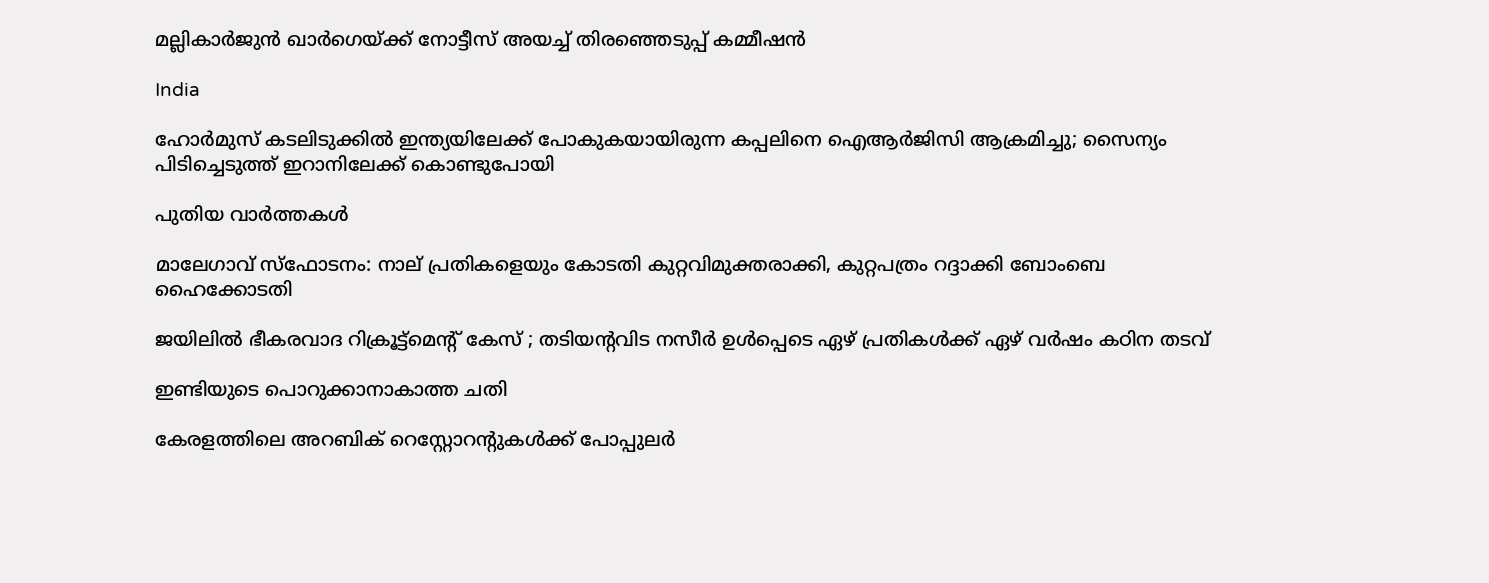മല്ലികാർജുൻ ഖാർഗെയ്‌ക്ക് നോട്ടീസ് അയച്ച് തിരഞ്ഞെടുപ്പ് കമ്മീഷൻ

India

ഹോർമുസ് കടലിടുക്കിൽ ഇന്ത്യയിലേക്ക് പോകുകയായിരുന്ന കപ്പലിനെ ഐആർജിസി ആക്രമിച്ചു; സൈന്യം പിടിച്ചെടുത്ത് ഇറാനിലേക്ക് കൊണ്ടുപോയി

പുതിയ വാര്‍ത്തകള്‍

മാലേഗാവ് സ്ഫോടനം: നാല് പ്രതികളെയും കോടതി കുറ്റവിമുക്തരാക്കി, കുറ്റപത്രം റദ്ദാക്കി ബോംബെ ഹൈക്കോടതി

ജയിലിൽ ഭീകരവാദ റിക്രൂട്ട്മെൻ്റ് കേസ് ; തടിയന്റവിട നസീർ ഉൾപ്പെടെ ഏഴ് പ്രതികൾക്ക് ഏഴ് വർഷം കഠിന തടവ്

ഇണ്ടിയുടെ പൊറുക്കാനാകാത്ത ചതി

കേരളത്തിലെ അറബിക് റെസ്റ്റോറന്റുകൾക്ക് പോപ്പുലർ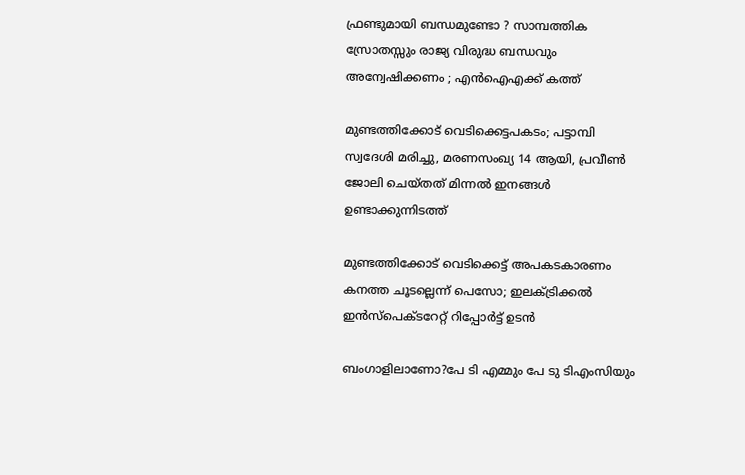ഫ്രണ്ടുമായി ബന്ധമുണ്ടോ ? സാമ്പത്തിക സ്രോതസ്സും രാജ്യ വിരുദ്ധ ബന്ധവും അന്വേഷിക്കണം ; എൻഐഎക്ക് കത്ത്

മുണ്ടത്തിക്കോട് വെടിക്കെട്ടപകടം; പട്ടാമ്പി സ്വദേശി മരിച്ചു, മരണസംഖ്യ 14 ആയി, പ്രവീൺ ജോലി ചെയ്തത് മിന്നൽ ഇനങ്ങൾ ഉണ്ടാക്കുന്നിടത്ത്

മുണ്ടത്തിക്കോട് വെടിക്കെട്ട് അപകടകാരണം കനത്ത ചൂടല്ലെന്ന് പെസോ; ഇലക്‌ട്രിക്കൽ ഇൻസ്‌പെക്‌ടറേറ്റ് റിപ്പോർട്ട് ഉടൻ

ബംഗാളിലാണോ?പേ ടി എമ്മും പേ ടു ടിഎംസിയും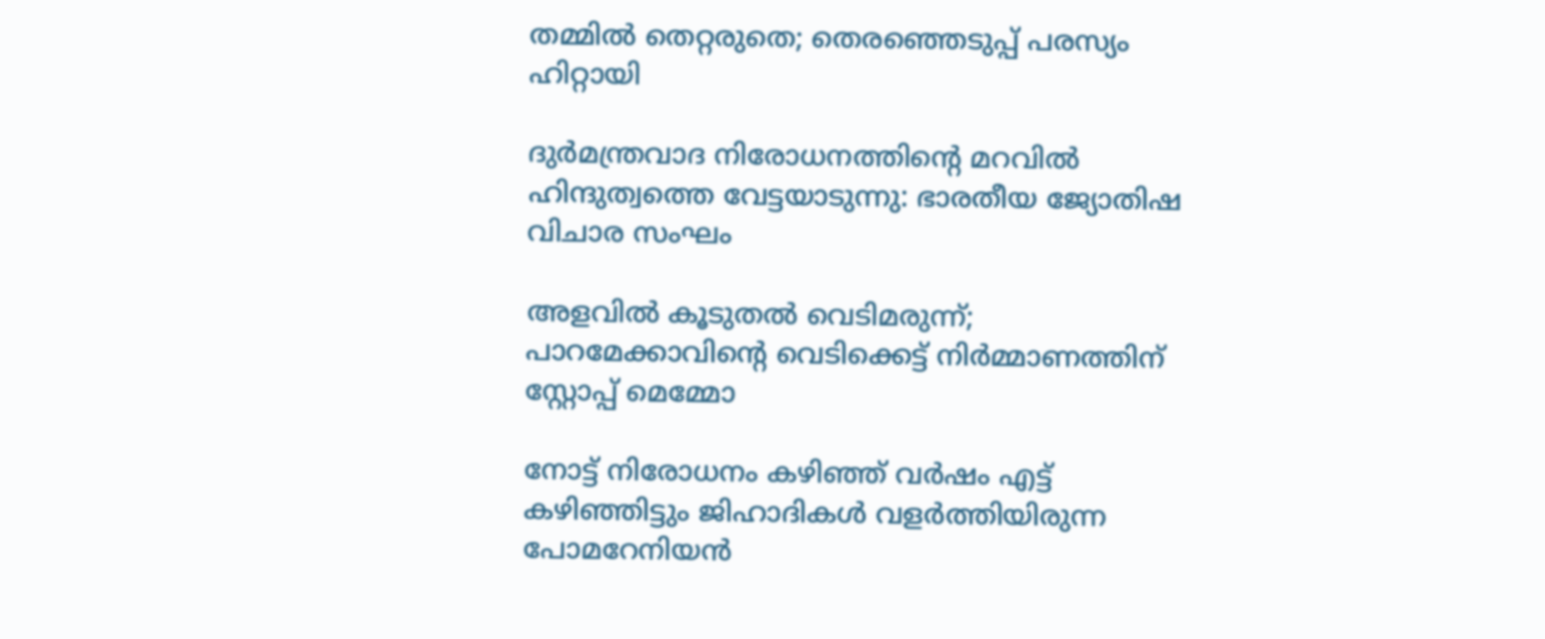തമ്മിൽ തെറ്റരുതെ; തെരഞ്ഞെടുപ്പ് പരസ്യം ഹിറ്റായി

ദുര്‍മന്ത്രവാദ നിരോധനത്തിന്റെ മറവില്‍ ഹിന്ദുത്വത്തെ വേട്ടയാടുന്നു: ഭാരതീയ ജ്യോതിഷ വിചാര സംഘം

അളവിൽ കൂടുതൽ വെടിമരുന്ന്; പാറമേക്കാവിന്റെ വെടിക്കെട്ട് നിർമ്മാണത്തിന് സ്റ്റോപ്പ് മെമ്മോ

നോട്ട് നിരോധനം കഴിഞ്ഞ് വര്‍ഷം എട്ട് കഴിഞ്ഞിട്ടും ജിഹാദികള്‍ വളര്‍ത്തിയിരുന്ന പോമറേനിയന്‍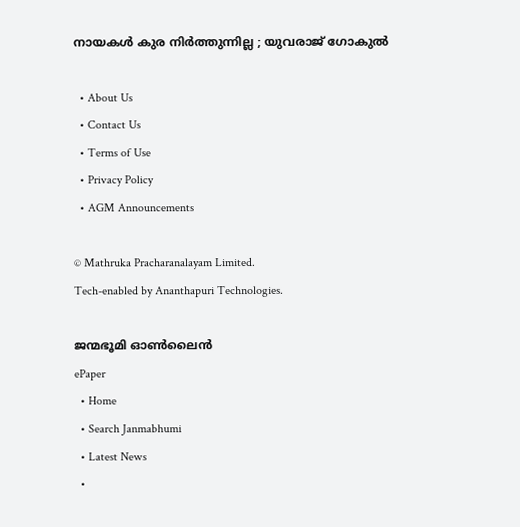നായകള്‍ കുര നിർത്തുന്നില്ല ; യുവരാജ് ഗോകുൽ

  • About Us
  • Contact Us
  • Terms of Use
  • Privacy Policy
  • AGM Announcements

© Mathruka Pracharanalayam Limited.
Tech-enabled by Ananthapuri Technologies.

ജന്മഭൂമി ഓണ്‍ലൈന്‍
ePaper
  • Home
  • Search Janmabhumi
  • Latest News
  •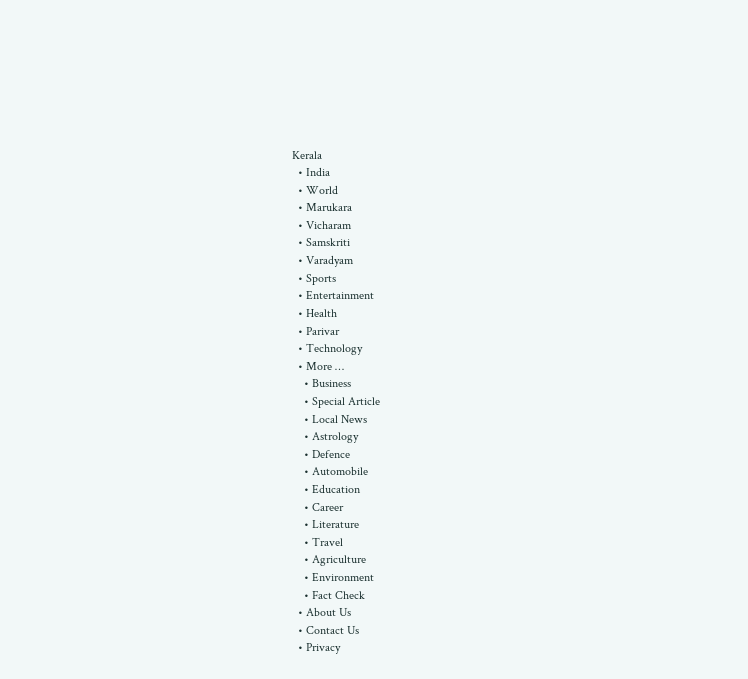Kerala
  • India
  • World
  • Marukara
  • Vicharam
  • Samskriti
  • Varadyam
  • Sports
  • Entertainment
  • Health
  • Parivar
  • Technology
  • More …
    • Business
    • Special Article
    • Local News
    • Astrology
    • Defence
    • Automobile
    • Education
    • Career
    • Literature
    • Travel
    • Agriculture
    • Environment
    • Fact Check
  • About Us
  • Contact Us
  • Privacy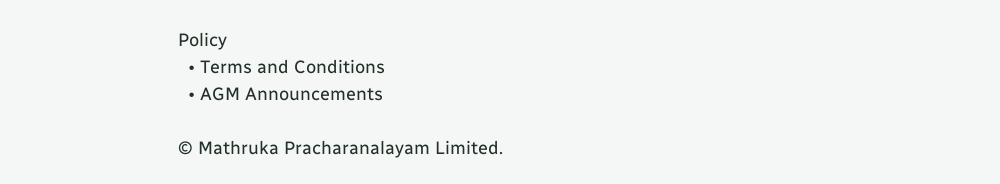Policy
  • Terms and Conditions
  • AGM Announcements

© Mathruka Pracharanalayam Limited.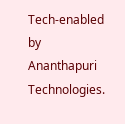Tech-enabled by Ananthapuri Technologies.